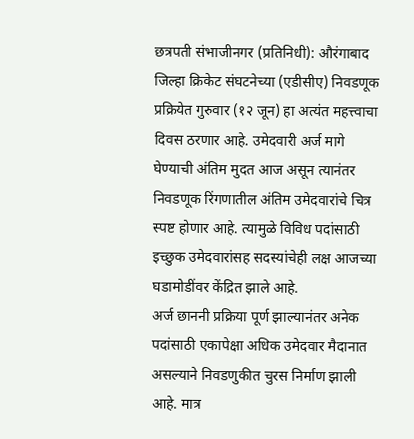छत्रपती संभाजीनगर (प्रतिनिधी): औरंगाबाद जिल्हा क्रिकेट संघटनेच्या (एडीसीए) निवडणूक प्रक्रियेत गुरुवार (१२ जून) हा अत्यंत महत्त्वाचा दिवस ठरणार आहे. उमेदवारी अर्ज मागे घेण्याची अंतिम मुदत आज असून त्यानंतर निवडणूक रिंगणातील अंतिम उमेदवारांचे चित्र स्पष्ट होणार आहे. त्यामुळे विविध पदांसाठी इच्छुक उमेदवारांसह सदस्यांचेही लक्ष आजच्या घडामोडींवर केंद्रित झाले आहे.
अर्ज छाननी प्रक्रिया पूर्ण झाल्यानंतर अनेक पदांसाठी एकापेक्षा अधिक उमेदवार मैदानात असल्याने निवडणुकीत चुरस निर्माण झाली आहे. मात्र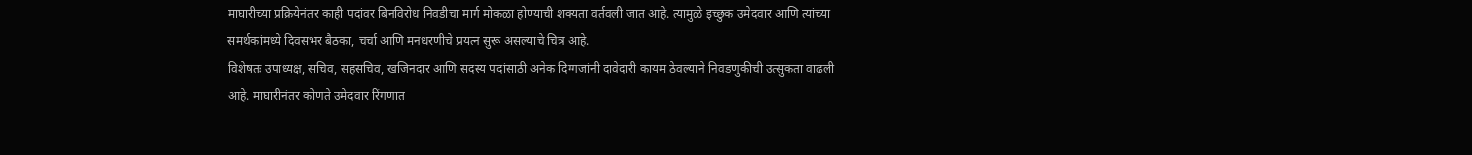माघारीच्या प्रक्रियेनंतर काही पदांवर बिनविरोध निवडीचा मार्ग मोकळा होण्याची शक्यता वर्तवली जात आहे. त्यामुळे इच्छुक उमेदवार आणि त्यांच्या समर्थकांमध्ये दिवसभर बैठका, चर्चा आणि मनधरणीचे प्रयत्न सुरू असल्याचे चित्र आहे.
विशेषतः उपाध्यक्ष, सचिव, सहसचिव, खजिनदार आणि सदस्य पदांसाठी अनेक दिग्गजांनी दावेदारी कायम ठेवल्याने निवडणुकीची उत्सुकता वाढली आहे. माघारीनंतर कोणते उमेदवार रिंगणात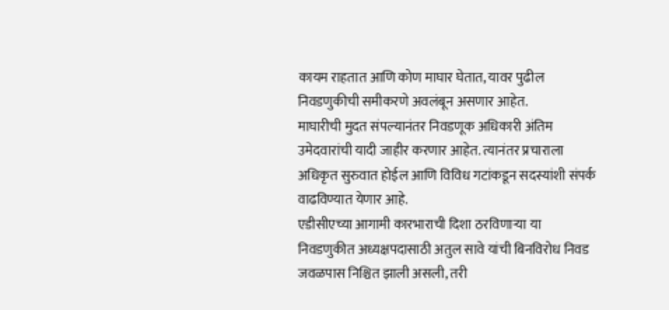कायम राहतात आणि कोण माघार घेतात, यावर पुढील निवडणुकीची समीकरणे अवलंबून असणार आहेत.
माघारीची मुदत संपल्यानंतर निवडणूक अधिकारी अंतिम उमेदवारांची यादी जाहीर करणार आहेत. त्यानंतर प्रचाराला अधिकृत सुरुवात होईल आणि विविध गटांकडून सदस्यांशी संपर्क वाढविण्यात येणार आहे.
एडीसीएच्या आगामी कारभाराची दिशा ठरविणाऱ्या या निवडणुकीत अध्यक्षपदासाठी अतुल सावे यांची बिनविरोध निवड जवळपास निश्चित झाली असली, तरी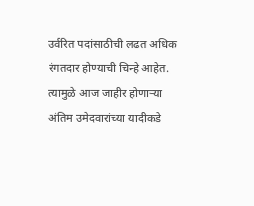उर्वरित पदांसाठीची लढत अधिक रंगतदार होण्याची चिन्हे आहेत. त्यामुळे आज जाहीर होणाऱ्या अंतिम उमेदवारांच्या यादीकडे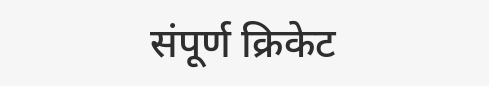संपूर्ण क्रिकेट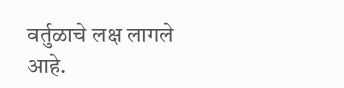वर्तुळाचे लक्ष लागले आहे.